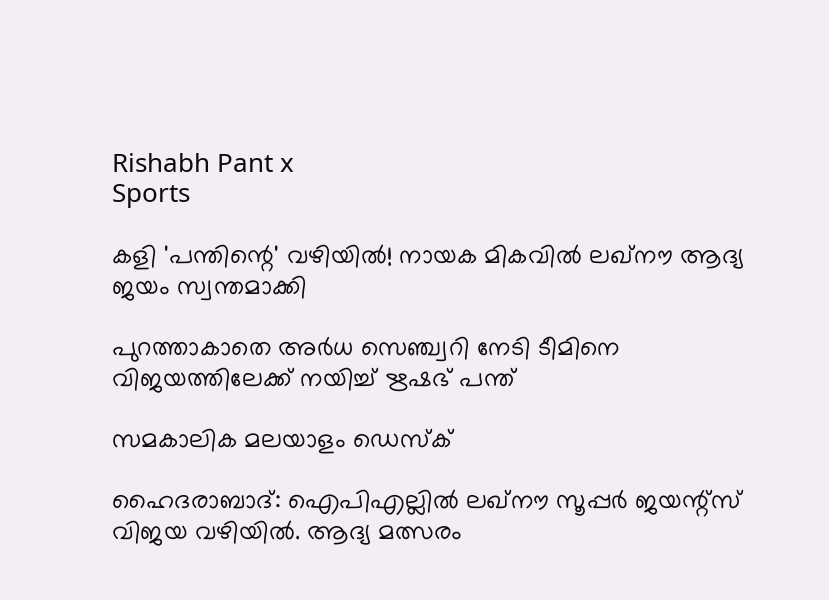Rishabh Pant x
Sports

കളി 'പന്തിന്റെ' വഴിയില്‍! നായക മികവില്‍ ലഖ്‌നൗ ആദ്യ ജയം സ്വന്തമാക്കി

പുറത്താകാതെ അര്‍ധ സെഞ്ച്വറി നേടി ടീമിനെ വിജയത്തിലേക്ക് നയിച്ച് ഋഷഭ് പന്ത്

സമകാലിക മലയാളം ഡെസ്ക്

ഹൈദരാബാദ്: ഐപിഎല്ലില്‍ ലഖ്‌നൗ സൂപ്പര്‍ ജയന്റ്‌സ് വിജയ വഴിയില്‍. ആദ്യ മത്സരം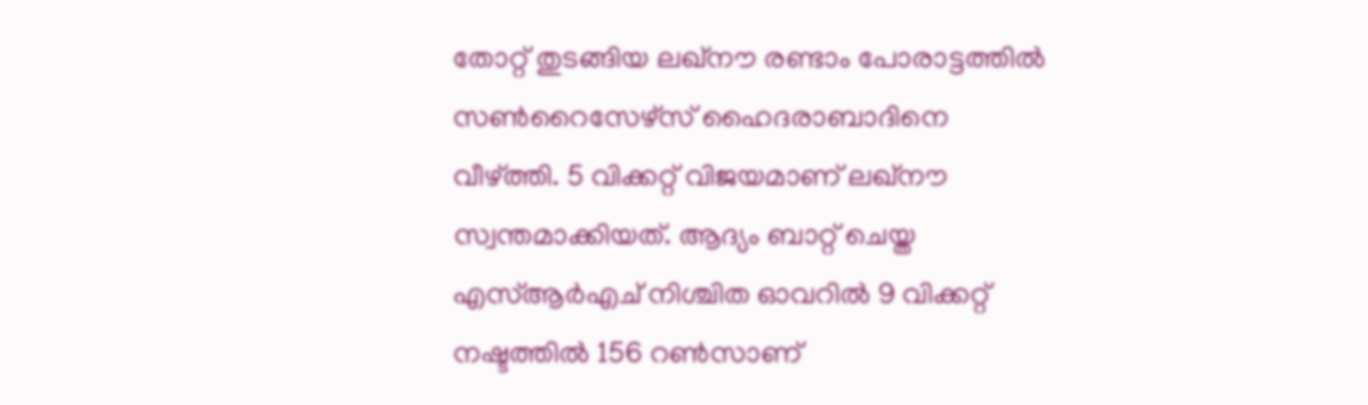തോറ്റ് തുടങ്ങിയ ലഖ്‌നൗ രണ്ടാം പോരാട്ടത്തില്‍ സണ്‍റൈസേഴ്‌സ് ഹൈദരാബാദിനെ വീഴ്ത്തി. 5 വിക്കറ്റ് വിജയമാണ് ലഖ്‌നൗ സ്വന്തമാക്കിയത്. ആദ്യം ബാറ്റ് ചെയ്ത എസ്ആര്‍എച് നിശ്ചിത ഓവറില്‍ 9 വിക്കറ്റ് നഷ്ടത്തില്‍ 156 റണ്‍സാണ്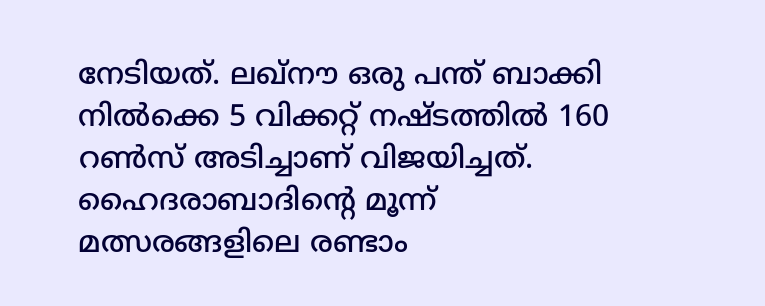നേടിയത്. ലഖ്‌നൗ ഒരു പന്ത് ബാക്കി നില്‍ക്കെ 5 വിക്കറ്റ് നഷ്ടത്തില്‍ 160 റണ്‍സ് അടിച്ചാണ് വിജയിച്ചത്. ഹൈദരാബാദിന്റെ മൂന്ന് മത്സരങ്ങളിലെ രണ്ടാം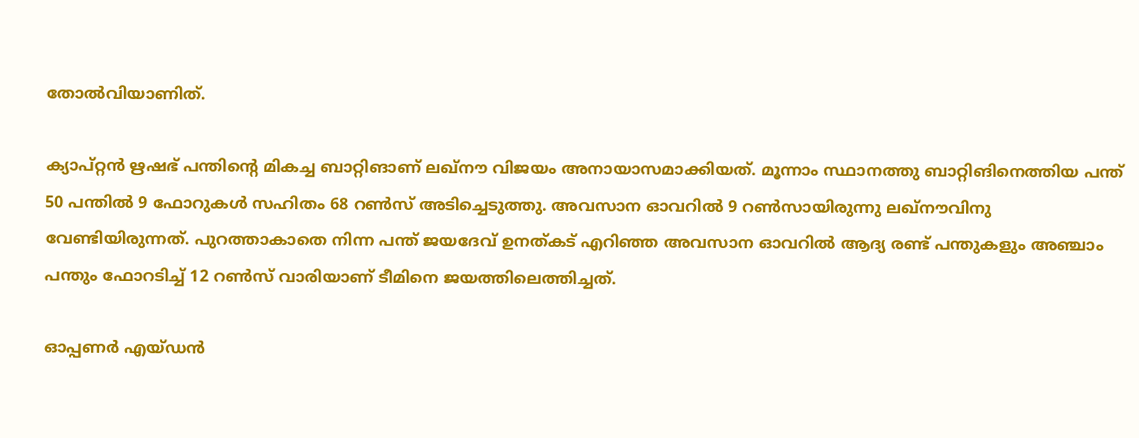തോല്‍വിയാണിത്.

ക്യാപ്റ്റന്‍ ഋഷഭ് പന്തിന്റെ മികച്ച ബാറ്റിങാണ് ലഖ്‌നൗ വിജയം അനായാസമാക്കിയത്. മൂന്നാം സ്ഥാനത്തു ബാറ്റിങിനെത്തിയ പന്ത് 50 പന്തില്‍ 9 ഫോറുകള്‍ സഹിതം 68 റണ്‍സ് അടിച്ചെടുത്തു. അവസാന ഓവറില്‍ 9 റണ്‍സായിരുന്നു ലഖ്‌നൗവിനു വേണ്ടിയിരുന്നത്. പുറത്താകാതെ നിന്ന പന്ത് ജയദേവ് ഉനത്കട് എറിഞ്ഞ അവസാന ഓവറില്‍ ആദ്യ രണ്ട് പന്തുകളും അഞ്ചാം പന്തും ഫോറടിച്ച് 12 റണ്‍സ് വാരിയാണ് ടീമിനെ ജയത്തിലെത്തിച്ചത്.

ഓപ്പണര്‍ എയ്ഡന്‍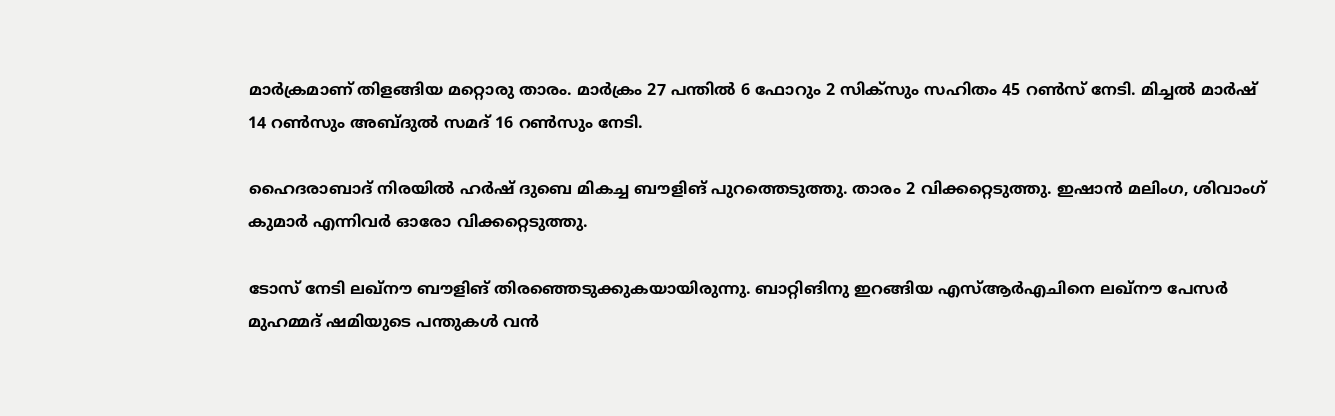മാര്‍ക്രമാണ് തിളങ്ങിയ മറ്റൊരു താരം. മാര്‍ക്രം 27 പന്തില്‍ 6 ഫോറും 2 സിക്‌സും സഹിതം 45 റണ്‍സ് നേടി. മിച്ചല്‍ മാര്‍ഷ് 14 റണ്‍സും അബ്ദുല്‍ സമദ് 16 റണ്‍സും നേടി.

ഹൈദരാബാദ് നിരയില്‍ ഹര്‍ഷ് ദുബെ മികച്ച ബൗളിങ് പുറത്തെടുത്തു. താരം 2 വിക്കറ്റെടുത്തു. ഇഷാന്‍ മലിംഗ, ശിവാംഗ് കുമാര്‍ എന്നിവര്‍ ഓരോ വിക്കറ്റെടുത്തു.

ടോസ് നേടി ലഖ്‌നൗ ബൗളിങ് തിരഞ്ഞെടുക്കുകയായിരുന്നു. ബാറ്റിങിനു ഇറങ്ങിയ എസ്ആര്‍എചിനെ ലഖ്‌നൗ പേസര്‍ മുഹമ്മദ് ഷമിയുടെ പന്തുകള്‍ വന്‍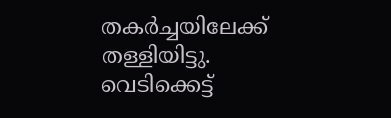തകര്‍ച്ചയിലേക്ക് തള്ളിയിട്ടു. വെടിക്കെട്ട്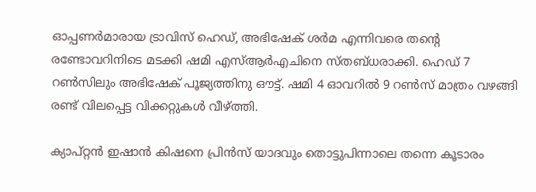ഓപ്പണര്‍മാരായ ട്രാവിസ് ഹെഡ്, അഭിഷേക് ശര്‍മ എന്നിവരെ തന്റെ രണ്ടോവറിനിടെ മടക്കി ഷമി എസ്ആര്‍എചിനെ സ്തബ്ധരാക്കി. ഹെഡ് 7 റണ്‍സിലും അഭിഷേക് പൂജ്യത്തിനു ഔട്ട്. ഷമി 4 ഓവറില്‍ 9 റണ്‍സ് മാത്രം വഴങ്ങി രണ്ട് വിലപ്പെട്ട വിക്കറ്റുകള്‍ വീഴ്ത്തി.

ക്യാപ്റ്റന്‍ ഇഷാന്‍ കിഷനെ പ്രിന്‍സ് യാദവും തൊട്ടുപിന്നാലെ തന്നെ കൂടാരം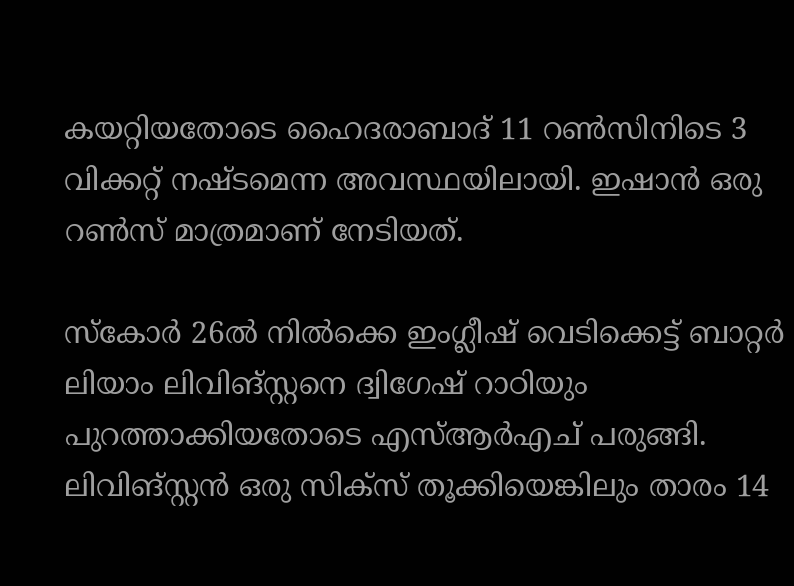കയറ്റിയതോടെ ഹൈദരാബാദ് 11 റണ്‍സിനിടെ 3 വിക്കറ്റ് നഷ്ടമെന്ന അവസ്ഥയിലായി. ഇഷാന്‍ ഒരു റണ്‍സ് മാത്രമാണ് നേടിയത്.

സ്‌കോര്‍ 26ല്‍ നില്‍ക്കെ ഇംഗ്ലീഷ് വെടിക്കെട്ട് ബാറ്റര്‍ ലിയാം ലിവിങ്സ്റ്റനെ ദ്വിഗേഷ് റാഠിയും പുറത്താക്കിയതോടെ എസ്ആര്‍എച് പരുങ്ങി. ലിവിങ്സ്റ്റന്‍ ഒരു സിക്‌സ് തൂക്കിയെങ്കിലും താരം 14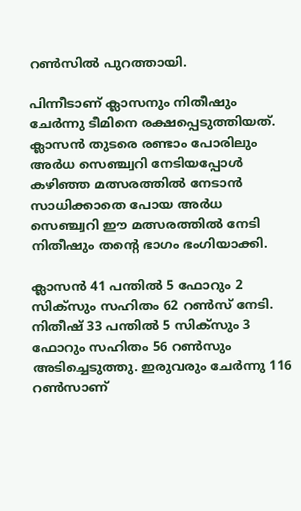റണ്‍സില്‍ പുറത്തായി.

പിന്നീടാണ് ക്ലാസനും നിതീഷും ചേര്‍ന്നു ടീമിനെ രക്ഷപ്പെടുത്തിയത്. ക്ലാസന്‍ തുടരെ രണ്ടാം പോരിലും അര്‍ധ സെഞ്ച്വറി നേടിയപ്പോള്‍ കഴിഞ്ഞ മത്സരത്തില്‍ നേടാന്‍ സാധിക്കാതെ പോയ അര്‍ധ സെഞ്ച്വറി ഈ മത്സരത്തില്‍ നേടി നിതീഷും തന്റെ ഭാഗം ഭംഗിയാക്കി.

ക്ലാസന്‍ 41 പന്തില്‍ 5 ഫോറും 2 സിക്‌സും സഹിതം 62 റണ്‍സ് നേടി. നിതീഷ് 33 പന്തില്‍ 5 സിക്‌സും 3 ഫോറും സഹിതം 56 റണ്‍സും അടിച്ചെടുത്തു. ഇരുവരും ചേര്‍ന്നു 116 റണ്‍സാണ്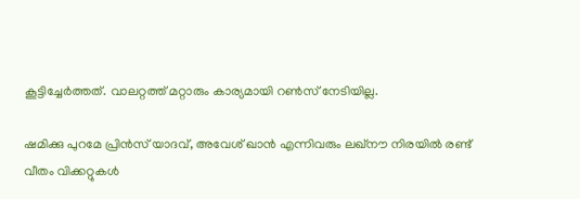കൂട്ടിച്ചേര്‍ത്തത്. വാലറ്റത്ത് മറ്റാരും കാര്യമായി റണ്‍സ് നേടിയില്ല.

ഷമിക്കു പുറമേ പ്രിന്‍സ് യാദവ്, അവേശ് ഖാന്‍ എന്നിവരും ലഖ്‌നൗ നിരയില്‍ രണ്ട് വീതം വിക്കറ്റുകള്‍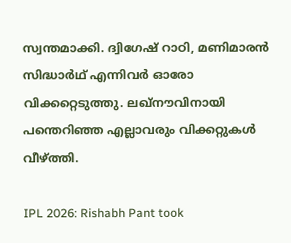സ്വന്തമാക്കി. ദ്വിഗേഷ് റാഠി, മണിമാരന്‍ സിദ്ധാര്‍ഥ് എന്നിവര്‍ ഓരോ വിക്കറ്റെടുത്തു. ലഖ്‌നൗവിനായി പന്തെറിഞ്ഞ എല്ലാവരും വിക്കറ്റുകള്‍ വീഴ്ത്തി.

IPL 2026: Rishabh Pant took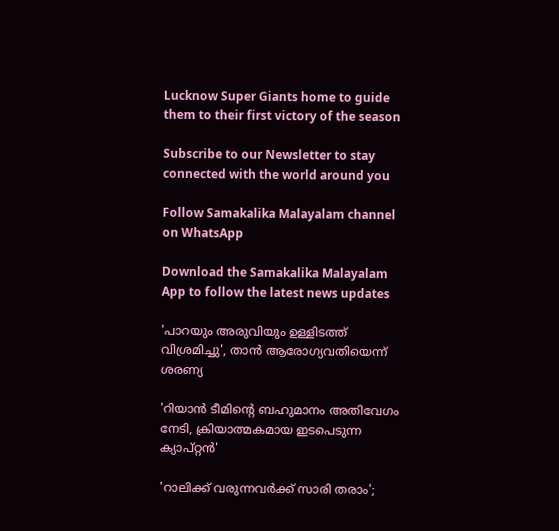Lucknow Super Giants home to guide them to their first victory of the season

Subscribe to our Newsletter to stay connected with the world around you

Follow Samakalika Malayalam channel on WhatsApp

Download the Samakalika Malayalam App to follow the latest news updates

'പാറയും അരുവിയും ഉള്ളിടത്ത് വിശ്രമിച്ചു', താന്‍ ആരോഗ്യവതിയെന്ന് ശരണ്യ

'റിയാന്‍ ടീമിന്റെ ബഹുമാനം അതിവേഗം നേടി, ക്രിയാത്മകമായ ഇടപെടുന്ന ക്യാപ്റ്റന്‍'

'റാലിക്ക് വരുന്നവര്‍ക്ക് സാരി തരാം';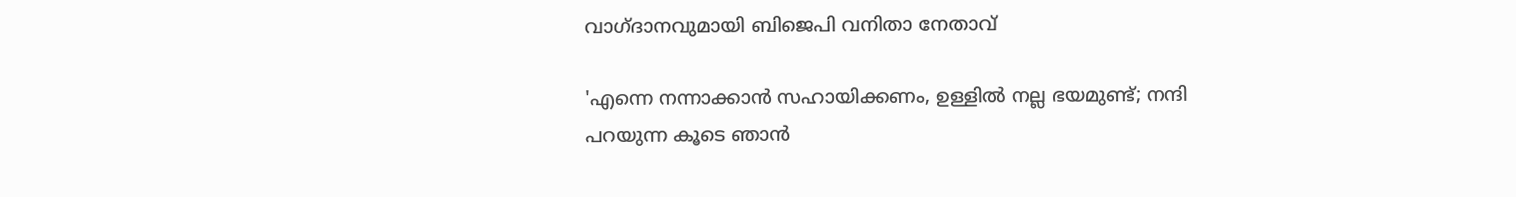വാഗ്ദാനവുമായി ബിജെപി വനിതാ നേതാവ്

'എന്നെ നന്നാക്കാന്‍ സഹായിക്കണം, ഉള്ളില്‍ നല്ല ഭയമുണ്ട്; നന്ദി പറയുന്ന കൂടെ ഞാന്‍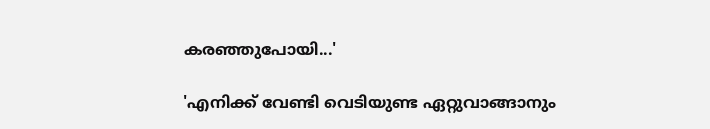കരഞ്ഞുപോയി...'

'എനിക്ക് വേണ്ടി വെടിയുണ്ട ഏറ്റുവാങ്ങാനും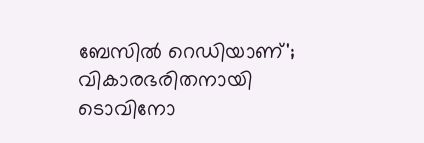ബേസില്‍ റെഡിയാണ്'; വികാരഭരിതനായി ടൊവിനോ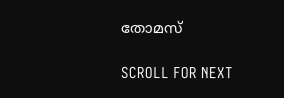തോമസ്

SCROLL FOR NEXT